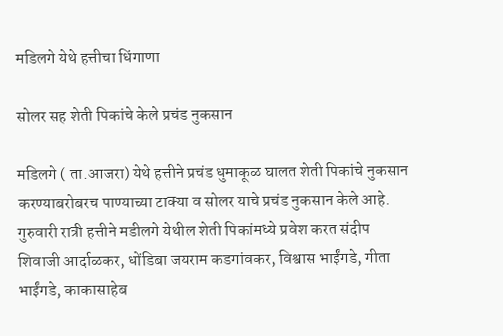मडिलगे येथे हत्तीचा धिंगाणा

सोलर सह शेती पिकांचे केले प्रचंड नुकसान

मडिलगे ( ता.आजरा) येथे हत्तीने प्रचंड धुमाकूळ घालत शेती पिकांचे नुकसान करण्याबरोबरच पाण्याच्या टाक्या व सोलर याचे प्रचंड नुकसान केले आहे.
गुरुवारी रात्री हत्तीने मडीलगे येथील शेती पिकांमध्ये प्रवेश करत संदीप शिवाजी आर्दाळकर, धोंडिबा जयराम कडगांवकर, विश्वास भाईंगडे, गीता भाईंगडे, काकासाहेब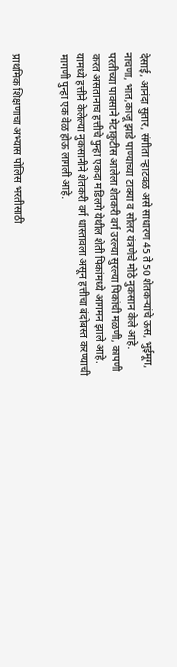देसाई, आनंदा सुतार, संगीता ऱ्हाटवळ असे साधारण 45 ते 50 शेतकऱ्यांचे ऊस, भुईमूग, नाचणा, भात,काजू झाडे पाण्याच्या टाक्या व सोलर यंत्रणेचे मोठे नुकसान केले आहे.
परतीच्या पावसाने मेटाकुटीस आलेला शेतकरी वर्ग उरल्या सुरल्या पिकांची मळणी, कापणी करत असतानाच हत्तीचे पुन्हा एकदा मडिलगे येथील शेती पिकांमध्ये आगमन झाले आहे. यामध्ये हत्तीने केलेल्या नुकसानीने शेतकरी वर्ग धास्तावला असून हत्तीचा बंदोबस्त करण्याची मागणी पुन्हा एक वेळ होऊ लागली आहे.


प्राथमिक शिक्षणाचा अभ्यास पोलिस भरतीसाठी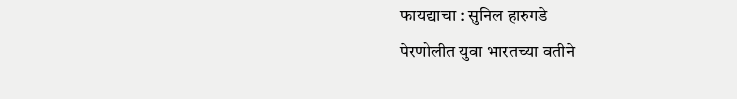फायद्याचा : सुनिल हारुगडे
पेरणोलीत युवा भारतच्या वतीने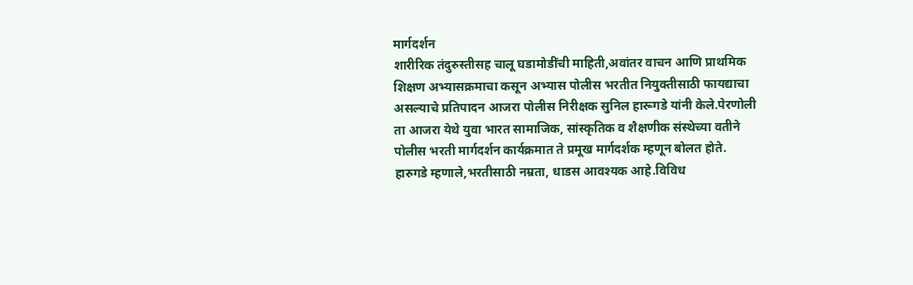मार्गदर्शन
शारीरिक तंदुरुस्तीसह चालू घडामोडींची माहिती,अवांतर वाचन आणि प्राथमिक शिक्षण अभ्यासक्रमाचा कसून अभ्यास पोलीस भरतीत नियुक्तीसाठी फायद्याचा असल्याचे प्रतिपादन आजरा पोलीस निरीक्षक सुनिल हारूगडे यांनी केले.पेरणोली ता आजरा येथे युवा भारत सामाजिक, सांस्कृतिक व शैक्षणीक संस्थेच्या वतीने पोलीस भरती मार्गदर्शन कार्यक्रमात ते प्रमूख मार्गदर्शक म्हणून बोलत होते.
हारुगडे म्हणाले,भरतीसाठी नम्रता, धाडस आवश्यक आहे.विविध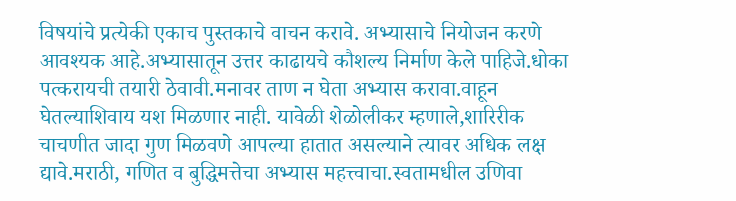विषयांचे प्रत्येकी एकाच पुस्तकाचे वाचन करावे. अभ्यासाचे नियोजन करणे आवश्यक आहे.अभ्यासातून उत्तर काढायचे कौशल्य निर्माण केले पाहिजे.धोका पत्करायची तयारी ठेवावी.मनावर ताण न घेता अभ्यास करावा.वाहून घेतल्याशिवाय यश मिळणार नाही. यावेळी शेळोलीकर म्हणाले,शारिरीक चाचणीत जादा गुण मिळवणे आपल्या हातात असल्याने त्यावर अधिक लक्ष द्यावे.मराठी, गणित व बुद्धिमत्तेचा अभ्यास महत्त्वाचा.स्वतामधील उणिवा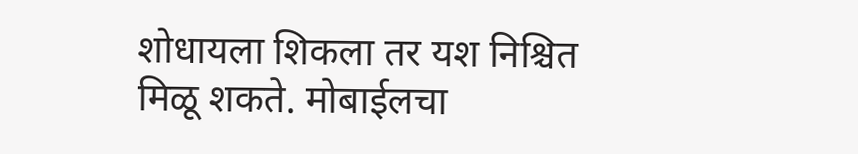शोधायला शिकला तर यश निश्चित मिळू शकते. मोबाईलचा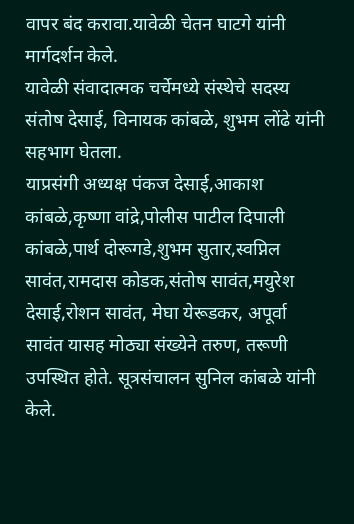वापर बंद करावा.यावेळी चेतन घाटगे यांनी मार्गदर्शन केले.
यावेळी संवादात्मक चर्चेमध्ये संस्थेचे सदस्य संतोष देसाई, विनायक कांबळे, शुभम लोंढे यांनी सहभाग घेतला.
याप्रसंगी अध्यक्ष पंकज देसाई,आकाश कांबळे,कृष्णा वांद्रे,पोलीस पाटील दिपाली कांबळे,पार्थ दोरूगडे,शुभम सुतार,स्वप्निल सावंत,रामदास कोडक,संतोष सावंत,मयुरेश देसाई,रोशन सावंत, मेघा येरूडकर, अपूर्वा सावंत यासह मोठ्या संख्येने तरुण, तरूणी उपस्थित होते. सूत्रसंचालन सुनिल कांबळे यांनी केले.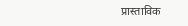प्रास्ताविक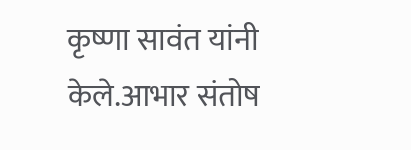कृष्णा सावंत यांनी केले.आभार संतोष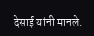देसाई यांनी मानले.